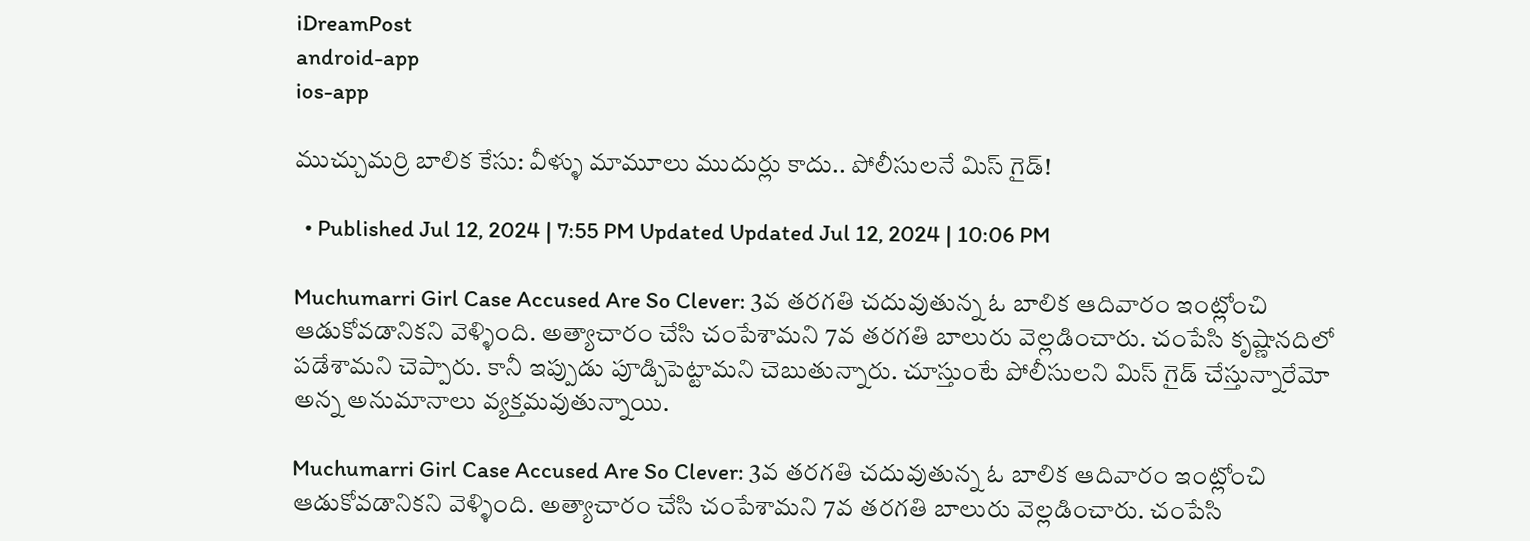iDreamPost
android-app
ios-app

ముచ్చుమర్రి బాలిక కేసు: వీళ్ళు మామూలు ముదుర్లు కాదు.. పోలీసులనే మిస్ గైడ్!

  • Published Jul 12, 2024 | 7:55 PM Updated Updated Jul 12, 2024 | 10:06 PM

Muchumarri Girl Case Accused Are So Clever: 3వ తరగతి చదువుతున్న ఓ బాలిక ఆదివారం ఇంట్లోంచి ఆడుకోవడానికని వెళ్ళింది. అత్యాచారం చేసి చంపేశామని 7వ తరగతి బాలురు వెల్లడించారు. చంపేసి కృష్ణానదిలో పడేశామని చెప్పారు. కానీ ఇప్పుడు పూడ్చిపెట్టామని చెబుతున్నారు. చూస్తుంటే పోలీసులని మిస్ గైడ్ చేస్తున్నారేమో అన్న అనుమానాలు వ్యక్తమవుతున్నాయి.

Muchumarri Girl Case Accused Are So Clever: 3వ తరగతి చదువుతున్న ఓ బాలిక ఆదివారం ఇంట్లోంచి ఆడుకోవడానికని వెళ్ళింది. అత్యాచారం చేసి చంపేశామని 7వ తరగతి బాలురు వెల్లడించారు. చంపేసి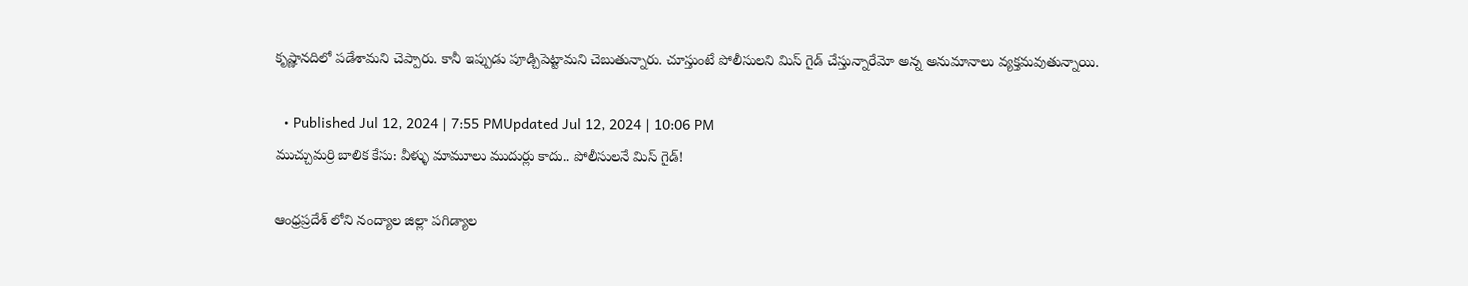కృష్ణానదిలో పడేశామని చెప్పారు. కానీ ఇప్పుడు పూడ్చిపెట్టామని చెబుతున్నారు. చూస్తుంటే పోలీసులని మిస్ గైడ్ చేస్తున్నారేమో అన్న అనుమానాలు వ్యక్తమవుతున్నాయి.

  • Published Jul 12, 2024 | 7:55 PMUpdated Jul 12, 2024 | 10:06 PM
ముచ్చుమర్రి బాలిక కేసు: వీళ్ళు మామూలు ముదుర్లు కాదు.. పోలీసులనే మిస్ గైడ్!

ఆంధ్రప్రదేశ్ లోని నంద్యాల జిల్లా పగిడ్యాల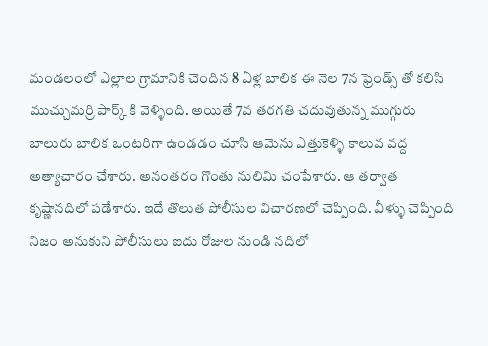మండలంలో ఎల్లాల గ్రామానికి చెందిన 8 ఏళ్ల బాలిక ఈ నెల 7న ఫ్రెండ్స్ తో కలిసి ముచ్చుమర్రి పార్క్ కి వెళ్ళింది. అయితే 7వ తరగతి చదువుతున్న ముగ్గురు బాలురు బాలిక ఒంటరిగా ఉండడం చూసి ఆమెను ఎత్తుకెళ్ళి కాలువ వద్ద అత్యాచారం చేశారు. అనంతరం గొంతు నులిమి చంపేశారు. ఆ తర్వాత కృష్ణానదిలో పడేశారు. ఇదే తొలుత పోలీసుల విచారణలో చెప్పింది. వీళ్ళు చెప్పింది నిజం అనుకుని పోలీసులు ఐదు రోజుల నుండి నదిలో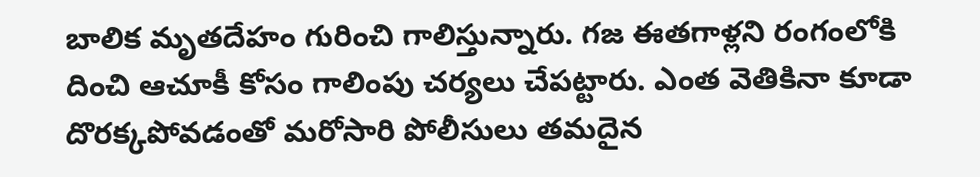బాలిక మృతదేహం గురించి గాలిస్తున్నారు. గజ ఈతగాళ్లని రంగంలోకి దించి ఆచూకీ కోసం గాలింపు చర్యలు చేపట్టారు. ఎంత వెతికినా కూడా దొరక్కపోవడంతో మరోసారి పోలీసులు తమదైన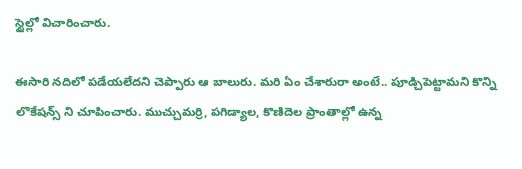స్టైల్లో విచారించారు.

ఈసారి నదిలో పడేయలేదని చెప్పారు ఆ బాలురు. మరి ఏం చేశారురా అంటే.. పూడ్చిపెట్టామని కొన్ని లొకేషన్స్ ని చూపించారు. ముచ్చుమర్రి, పగిడ్యాల, కొణిదెల ప్రాంతాల్లో ఉన్న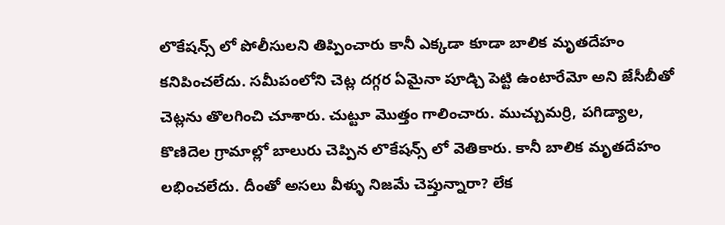లొకేషన్స్ లో పోలీసులని తిప్పించారు కానీ ఎక్కడా కూడా బాలిక మృతదేహం కనిపించలేదు. సమీపంలోని చెట్ల దగ్గర ఏమైనా పూడ్చి పెట్టి ఉంటారేమో అని జేసీబీతో చెట్లను తొలగించి చూశారు. చుట్టూ మొత్తం గాలించారు. ముచ్చుమర్రి, పగిడ్యాల, కొణిదెల గ్రామాల్లో బాలురు చెప్పిన లొకేషన్స్ లో వెతికారు. కానీ బాలిక మృతదేహం లభించలేదు. దీంతో అసలు వీళ్ళు నిజమే చెప్తున్నారా? లేక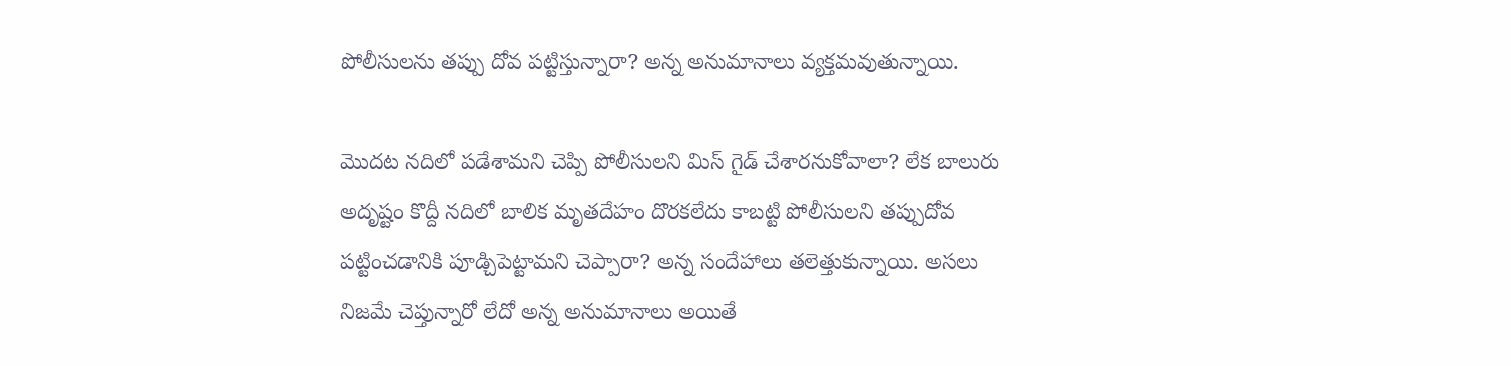పోలీసులను తప్పు దోవ పట్టిస్తున్నారా? అన్న అనుమానాలు వ్యక్తమవుతున్నాయి.

మొదట నదిలో పడేశామని చెప్పి పోలీసులని మిస్ గైడ్ చేశారనుకోవాలా? లేక బాలురు అదృష్టం కొద్దీ నదిలో బాలిక మృతదేహం దొరకలేదు కాబట్టి పోలీసులని తప్పుదోవ పట్టించడానికి పూడ్చిపెట్టామని చెప్పారా? అన్న సందేహాలు తలెత్తుకున్నాయి. అసలు నిజమే చెప్తున్నారో లేదో అన్న అనుమానాలు అయితే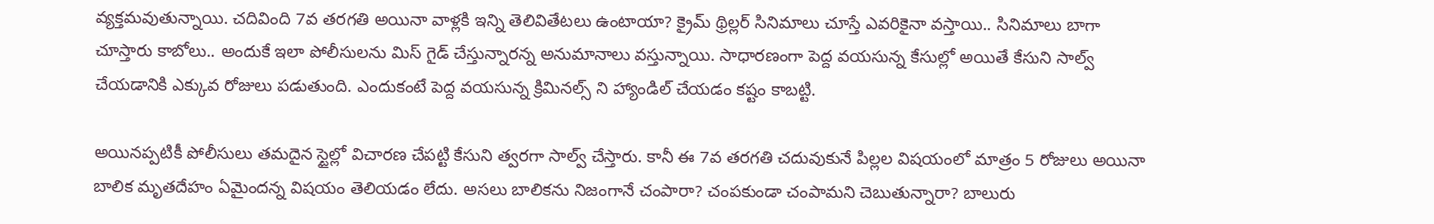వ్యక్తమవుతున్నాయి. చదివింది 7వ తరగతి అయినా వాళ్లకి ఇన్ని తెలివితేటలు ఉంటాయా? క్రైమ్ థ్రిల్లర్ సినిమాలు చూస్తే ఎవరికైనా వస్తాయి.. సినిమాలు బాగా చూస్తారు కాబోలు.. అందుకే ఇలా పోలీసులను మిస్ గైడ్ చేస్తున్నారన్న అనుమానాలు వస్తున్నాయి. సాధారణంగా పెద్ద వయసున్న కేసుల్లో అయితే కేసుని సాల్వ్ చేయడానికి ఎక్కువ రోజులు పడుతుంది. ఎందుకంటే పెద్ద వయసున్న క్రిమినల్స్ ని హ్యాండిల్ చేయడం కష్టం కాబట్టి.

అయినప్పటికీ పోలీసులు తమదైన స్టైల్లో విచారణ చేపట్టి కేసుని త్వరగా సాల్వ్ చేస్తారు. కానీ ఈ 7వ తరగతి చదువుకునే పిల్లల విషయంలో మాత్రం 5 రోజులు అయినా బాలిక మృతదేహం ఏమైందన్న విషయం తెలియడం లేదు. అసలు బాలికను నిజంగానే చంపారా? చంపకుండా చంపామని చెబుతున్నారా? బాలురు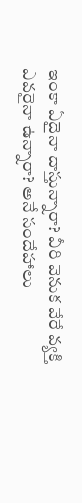ఇంకా ఏదైనా దాస్తున్నారా? వీరి వెనుక వేరే వ్యక్తి ఎవరైనా ఉన్నారా? అనే సందేహాలు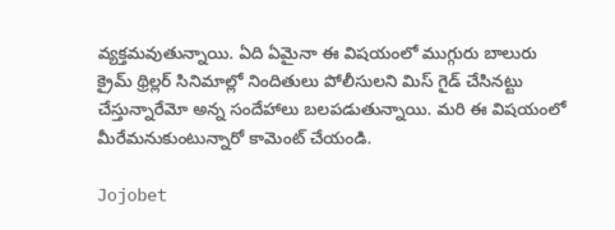వ్యక్తమవుతున్నాయి. ఏది ఏమైనా ఈ విషయంలో ముగ్గురు బాలురు క్రైమ్ థ్రిల్లర్ సినిమాల్లో నిందితులు పోలీసులని మిస్ గైడ్ చేసినట్టు చేస్తున్నారేమో అన్న సందేహాలు బలపడుతున్నాయి. మరి ఈ విషయంలో మీరేమనుకుంటున్నారో కామెంట్ చేయండి.

Jojobet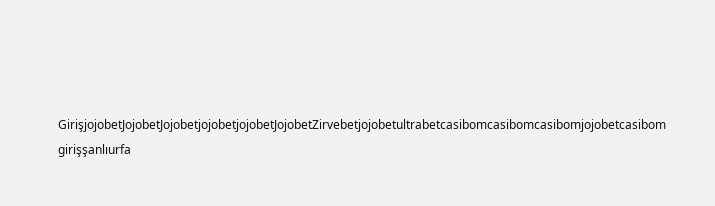GirişjojobetJojobetJojobetjojobetjojobetJojobetZirvebetjojobetultrabetcasibomcasibomcasibomjojobetcasibom girişşanlıurfa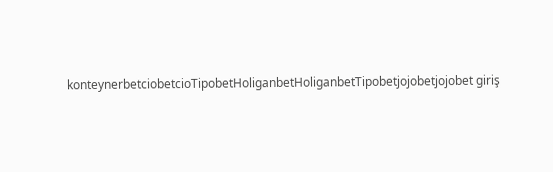konteynerbetciobetcioTipobetHoliganbetHoliganbetTipobetjojobetjojobet giriş